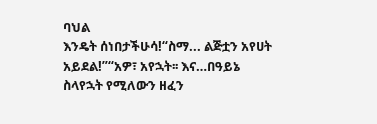ባህል
እንዴት ሰነበታችሁሳ!“ስማ... ልጅቷን አየሀት አይደል!”“አዎ፣ አየኋት፡፡ እና…በዓይኔ ስላየኋት የሚለውን ዘፈን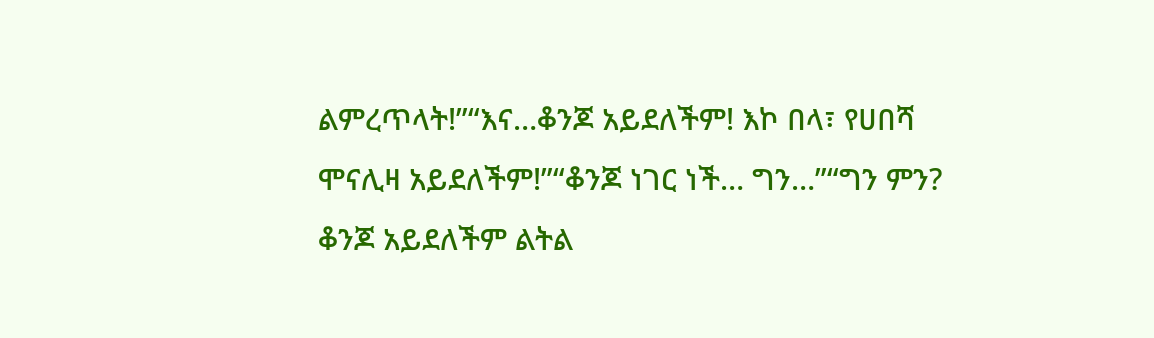ልምረጥላት!”“እና…ቆንጆ አይደለችም! እኮ በላ፣ የሀበሻ ሞናሊዛ አይደለችም!”“ቆንጆ ነገር ነች… ግን…”“ግን ምን? ቆንጆ አይደለችም ልትል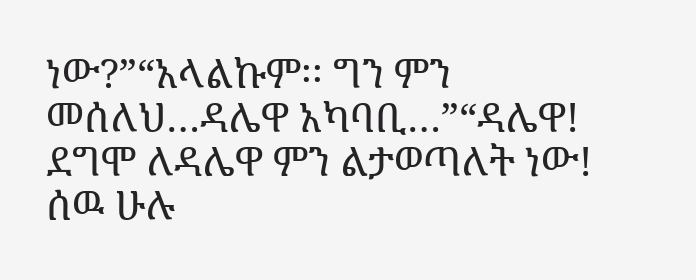ነው?”“አላልኩም፡፡ ግን ምን መሰለህ…ዳሌዋ አካባቢ…”“ዳሌዋ! ደግሞ ለዳሌዋ ምን ልታወጣለት ነው! ሰዉ ሁሉ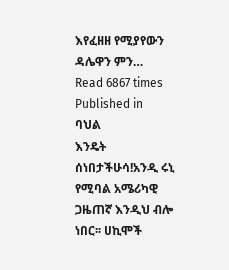እየፈዘዘ የሚያየውን ዳሌዋን ምን…
Read 6867 times
Published in
ባህል
እንዴት ሰነበታችሁሳ!አንዲ ሩኒ የሚባል አሜሪካዊ ጋዜጠኛ እንዲህ ብሎ ነበር፡፡ ሀኪሞች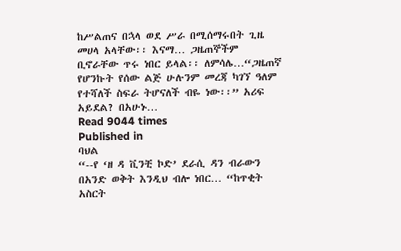ከሥልጠና በኋላ ወደ ሥራ በሚሰማሩበት ጊዜ መሀላ አላቸው፡፡ እናማ… ጋዜጠኞችም ቢኖራቸው ጥሩ ነበር ይላል፡፡ ለምሳሌ…“ጋዜጠኛ የሆንኩት የሰው ልጅ ሁሉንም መረጃ ካገኘ ዓለም የተሻለች ስፍራ ትሆናለች ብዬ ነው፡፡” አሪፍ አይደል? በአሁኑ…
Read 9044 times
Published in
ባህል
“--የ ‘ዘ ዳ ቪንቺ ኮድ’ ደራሲ ዳን ብራውን በአንድ ወቅት እንዲህ ብሎ ነበር… “ከጥቂት አስርት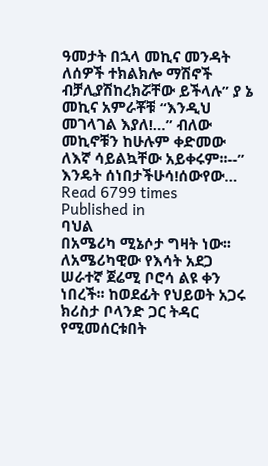ዓመታት በኋላ መኪና መንዳት ለሰዎች ተክልክሎ ማሽኖች ብቻሊያሽከረክሯቸው ይችላሉ” ያ ኔ መኪና አምራቾቹ “እንዲህ መገላገል እያለ!…” ብለው መኪኖቹን ከሁሉም ቀድመው ለእኛ ሳይልኳቸው አይቀሩም፡፡--” እንዴት ሰነበታችሁሳ!ሰውየው…
Read 6799 times
Published in
ባህል
በአሜሪካ ሚኔሶታ ግዛት ነው፡፡ ለአሜሪካዊው የእሳት አደጋ ሠራተኛ ጀሬሚ ቦሮሳ ልዩ ቀን ነበረች፡፡ ከወደፊት የህይወት አጋሩ ክሪስታ ቦላንድ ጋር ትዳር የሚመሰርቱበት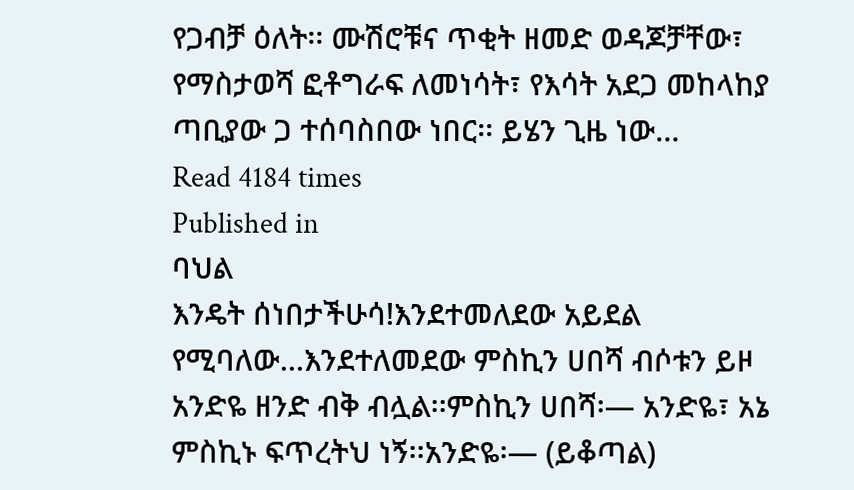የጋብቻ ዕለት፡፡ ሙሽሮቹና ጥቂት ዘመድ ወዳጆቻቸው፣ የማስታወሻ ፎቶግራፍ ለመነሳት፣ የእሳት አደጋ መከላከያ ጣቢያው ጋ ተሰባስበው ነበር፡፡ ይሄን ጊዜ ነው…
Read 4184 times
Published in
ባህል
እንዴት ሰነበታችሁሳ!እንደተመለደው አይደል የሚባለው…እንደተለመደው ምስኪን ሀበሻ ብሶቱን ይዞ አንድዬ ዘንድ ብቅ ብሏል፡፡ምስኪን ሀበሻ፡— አንድዬ፣ አኔ ምስኪኑ ፍጥረትህ ነኝ፡፡አንድዬ፡— (ይቆጣል)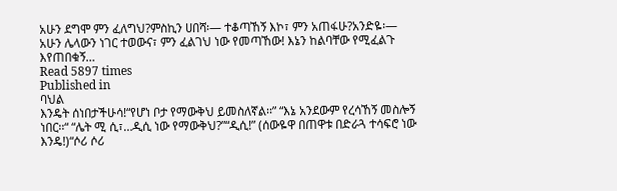አሁን ደግሞ ምን ፈለግህ?ምስኪን ሀበሻ፡— ተቆጣኸኝ እኮ፣ ምን አጠፋሁ?አንድዬ፡— አሁን ሌላውን ነገር ተወውና፣ ምን ፈልገህ ነው የመጣኸው! እኔን ከልባቸው የሚፈልጉ እየጠበቁኝ…
Read 5897 times
Published in
ባህል
እንዴት ሰነበታችሁሳ!“የሆነ ቦታ የማውቅህ ይመስለኛል፡፡” “እኔ አንደውም የረሳኸኝ መስሎኝ ነበር፡፡“ “ሌት ሚ ሲ፣…ዲሲ ነው የማውቅህ?”“ዲሲ!” (ሰውዬዋ በጠዋቱ በድራጓ ተሳፍሮ ነው እንዴ!)“ሶሪ ሶሪ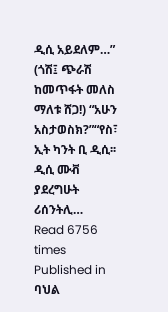ዲሲ አይደለም…” (ጎሽ፤ ጭራሽ ከመጥፋት መለስ ማለቱ ሸጋ!) “አሁን አስታወስክ?”“የስ፣ ኢት ካንት ቢ ዲሲ፡፡ ዲሲ ሙቭ ያደረግሁት ሪሰንትሊ…
Read 6756 times
Published in
ባህል